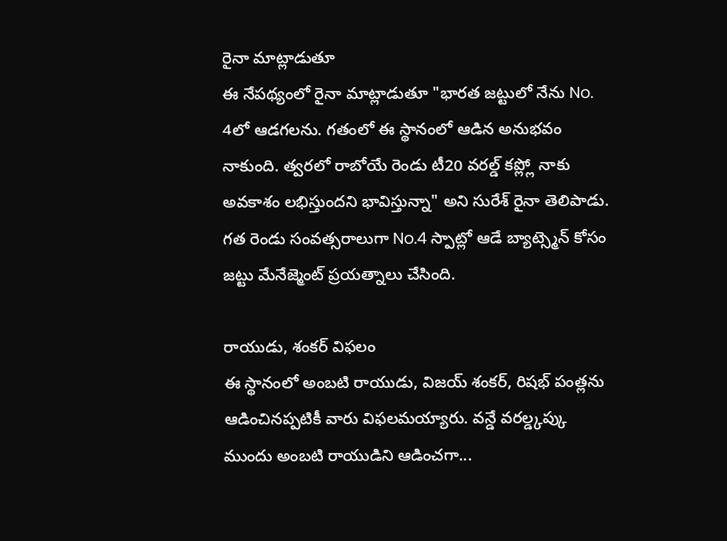రైనా మాట్లాడుతూ
ఈ నేపథ్యంలో రైనా మాట్లాడుతూ "భారత జట్టులో నేను No. 4లో ఆడగలను. గతంలో ఈ స్థానంలో ఆడిన అనుభవం నాకుంది. త్వరలో రాబోయే రెండు టీ20 వరల్డ్ కప్ల్లో నాకు అవకాశం లభిస్తుందని భావిస్తున్నా" అని సురేశ్ రైనా తెలిపాడు. గత రెండు సంవత్సరాలుగా No.4 స్పాట్లో ఆడే బ్యాట్స్మెన్ కోసం జట్టు మేనేజ్మెంట్ ప్రయత్నాలు చేసింది.

రాయుడు, శంకర్ విఫలం
ఈ స్థానంలో అంబటి రాయుడు, విజయ్ శంకర్, రిషభ్ పంత్లను ఆడించినప్పటికీ వారు విఫలమయ్యారు. వన్డే వరల్డ్కప్కు ముందు అంబటి రాయుడిని ఆడించగా...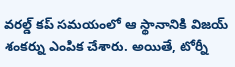వరల్డ్ కప్ సమయంలో ఆ స్థానానికి విజయ్ శంకర్ను ఎంపిక చేశారు. అయితే, టోర్నీ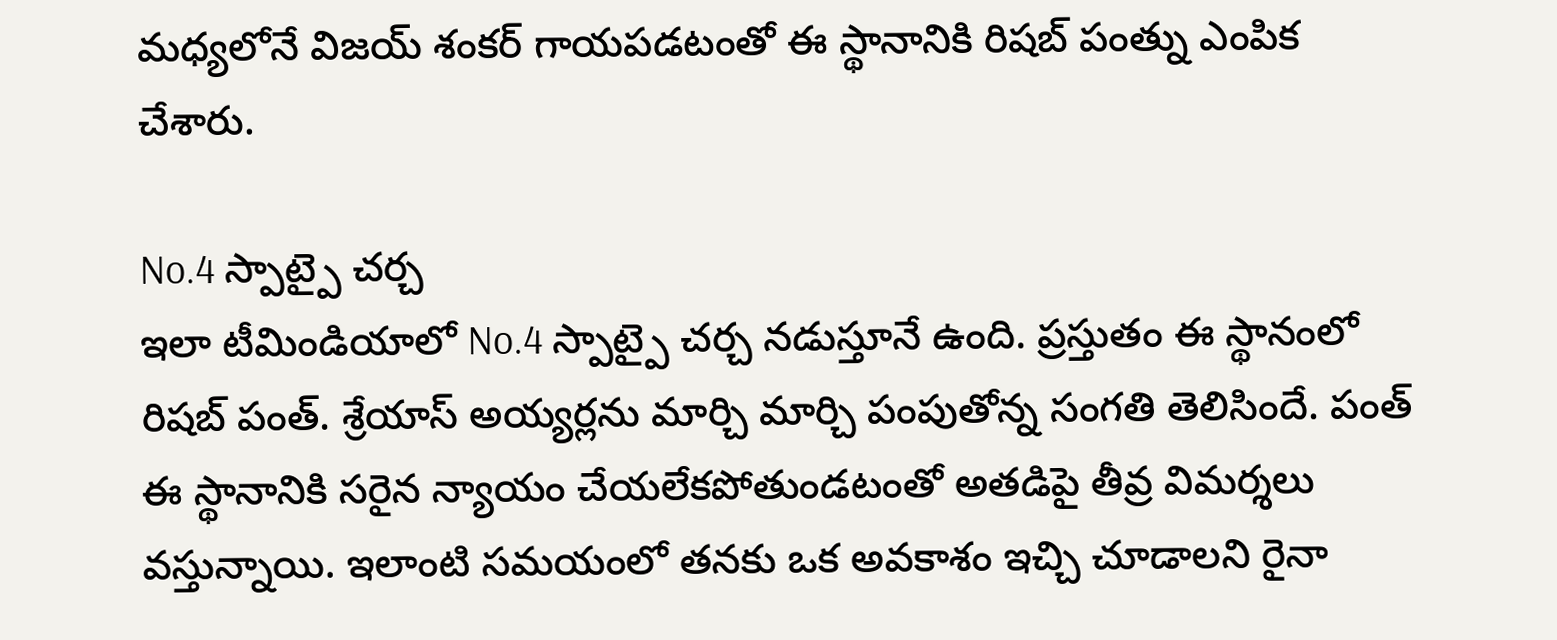మధ్యలోనే విజయ్ శంకర్ గాయపడటంతో ఈ స్థానానికి రిషబ్ పంత్ను ఎంపిక చేశారు.

No.4 స్పాట్పై చర్చ
ఇలా టీమిండియాలో No.4 స్పాట్పై చర్చ నడుస్తూనే ఉంది. ప్రస్తుతం ఈ స్థానంలో రిషబ్ పంత్. శ్రేయాస్ అయ్యర్లను మార్చి మార్చి పంపుతోన్న సంగతి తెలిసిందే. పంత్ ఈ స్థానానికి సరైన న్యాయం చేయలేకపోతుండటంతో అతడిపై తీవ్ర విమర్శలు వస్తున్నాయి. ఇలాంటి సమయంలో తనకు ఒక అవకాశం ఇచ్చి చూడాలని రైనా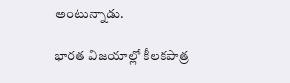అంటున్నాడు.

భారత విజయాల్లో కీలకపాత్ర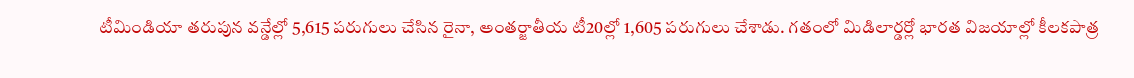టీమిండియా తరుపున వన్డేల్లో 5,615 పరుగులు చేసిన రైనా, అంతర్జాతీయ టీ20ల్లో 1,605 పరుగులు చేశాడు. గతంలో మిడిలార్డర్లో భారత విజయాల్లో కీలకపాత్ర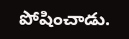పోషించాడు.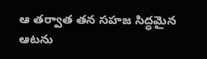ఆ తర్వాత తన సహజ సిద్ధమైన ఆటను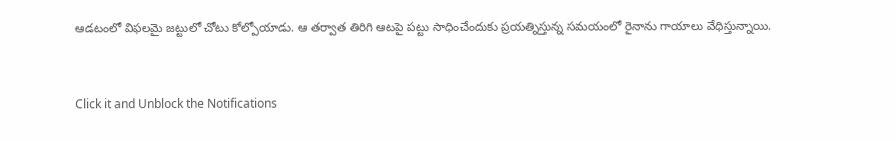ఆడటంలో విఫలమై జట్టులో చోటు కోల్పోయాడు. ఆ తర్వాత తిరిగి ఆటపై పట్టు సాధించేందుకు ప్రయత్నిస్తున్న సమయంలో రైనాను గాయాలు వేధిస్తున్నాయి.


Click it and Unblock the Notifications